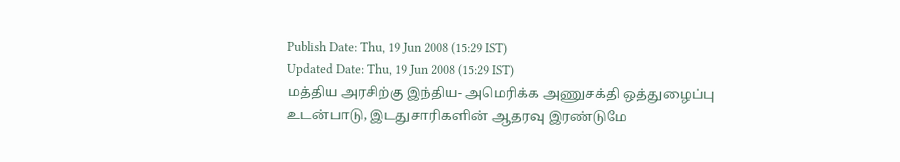Publish Date: Thu, 19 Jun 2008 (15:29 IST)
Updated Date: Thu, 19 Jun 2008 (15:29 IST)
மத்திய அரசிற்கு இந்திய- அமெரிக்க அணுசக்தி ஒத்துழைப்பு உடன்பாடு, இடதுசாரிகளின் ஆதரவு இரண்டுமே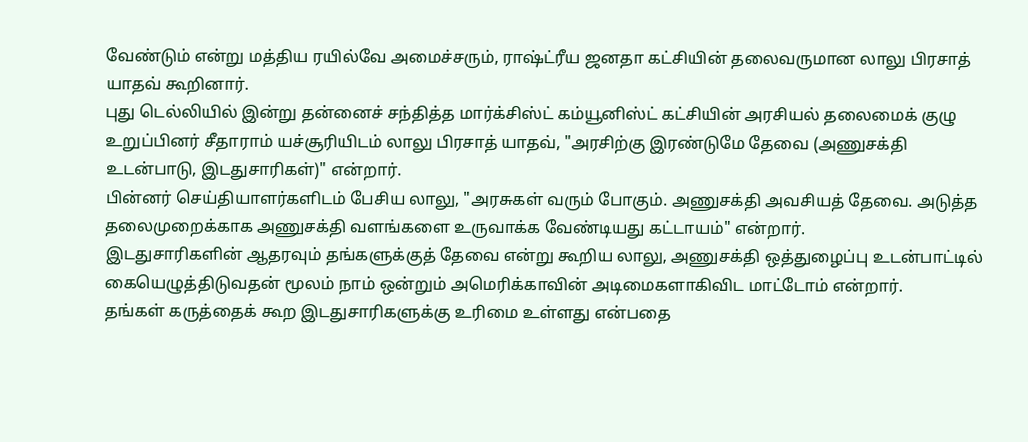வேண்டும் என்று மத்திய ரயில்வே அமைச்சரும், ராஷ்ட்ரீய ஜனதா கட்சியின் தலைவருமான லாலு பிரசாத் யாதவ் கூறினார்.
புது டெல்லியில் இன்று தன்னைச் சந்தித்த மார்க்சிஸ்ட் கம்யூனிஸ்ட் கட்சியின் அரசியல் தலைமைக் குழு உறுப்பினர் சீதாராம் யச்சூரியிடம் லாலு பிரசாத் யாதவ், "அரசிற்கு இரண்டுமே தேவை (அணுசக்தி உடன்பாடு, இடதுசாரிகள்)" என்றார்.
பின்னர் செய்தியாளர்களிடம் பேசிய லாலு, "அரசுகள் வரும் போகும். அணுசக்தி அவசியத் தேவை. அடுத்த தலைமுறைக்காக அணுசக்தி வளங்களை உருவாக்க வேண்டியது கட்டாயம்" என்றார்.
இடதுசாரிகளின் ஆதரவும் தங்களுக்குத் தேவை என்று கூறிய லாலு, அணுசக்தி ஒத்துழைப்பு உடன்பாட்டில் கையெழுத்திடுவதன் மூலம் நாம் ஒன்றும் அமெரிக்காவின் அடிமைகளாகிவிட மாட்டோம் என்றார்.
தங்கள் கருத்தைக் கூற இடதுசாரிகளுக்கு உரிமை உள்ளது என்பதை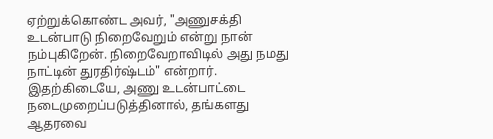ஏற்றுக்கொண்ட அவர், "அணுசக்தி உடன்பாடு நிறைவேறும் என்று நான் நம்புகிறேன். நிறைவேறாவிடில் அது நமது நாட்டின் துரதிர்ஷ்டம்" என்றார்.
இதற்கிடையே, அணு உடன்பாட்டை நடைமுறைப்படுத்தினால், தங்களது ஆதரவை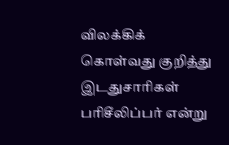விலக்கிக் கொள்வது குறித்து இடதுசாரிகள் பரிசீலிப்பர் என்று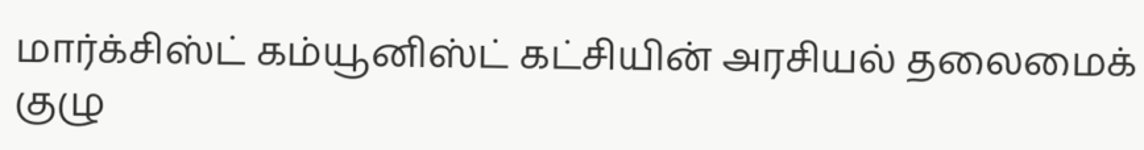மார்க்சிஸ்ட் கம்யூனிஸ்ட் கட்சியின் அரசியல் தலைமைக் குழு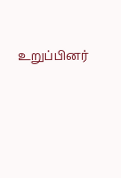உறுப்பினர்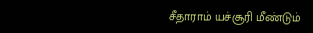சீதாராம் யச்சூரி மீண்டும்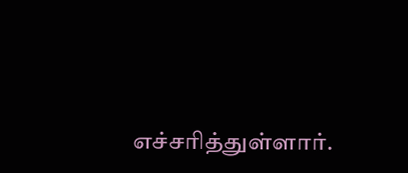எச்சரித்துள்ளார்.